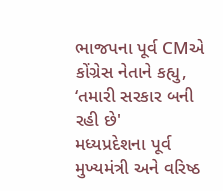ભાજપના પૂર્વ CMએ કોંગ્રેસ નેતાને કહ્યુ, ‘તમારી સરકાર બની રહી છે'
મધ્યપ્રદેશના પૂર્વ મુખ્યમંત્રી અને વરિષ્ઠ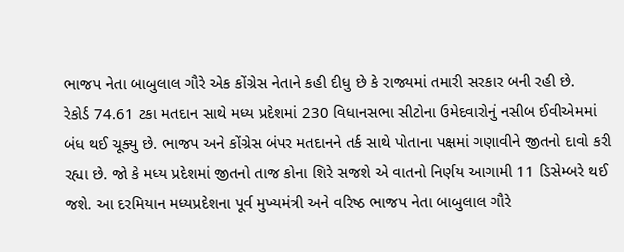ભાજપ નેતા બાબુલાલ ગૌરે એક કોંગ્રેસ નેતાને કહી દીધુ છે કે રાજ્યમાં તમારી સરકાર બની રહી છે.
રેકોર્ડ 74.61 ટકા મતદાન સાથે મધ્ય પ્રદેશમાં 230 વિધાનસભા સીટોના ઉમેદવારોનું નસીબ ઈવીએમમાં બંધ થઈ ચૂક્યુ છે. ભાજપ અને કોંગ્રેસ બંપર મતદાનને તર્ક સાથે પોતાના પક્ષમાં ગણાવીને જીતનો દાવો કરી રહ્યા છે. જો કે મધ્ય પ્રદેશમાં જીતનો તાજ કોના શિરે સજશે એ વાતનો નિર્ણય આગામી 11 ડિસેમ્બરે થઈ જશે. આ દરમિયાન મધ્યપ્રદેશના પૂર્વ મુખ્યમંત્રી અને વરિષ્ઠ ભાજપ નેતા બાબુલાલ ગૌરે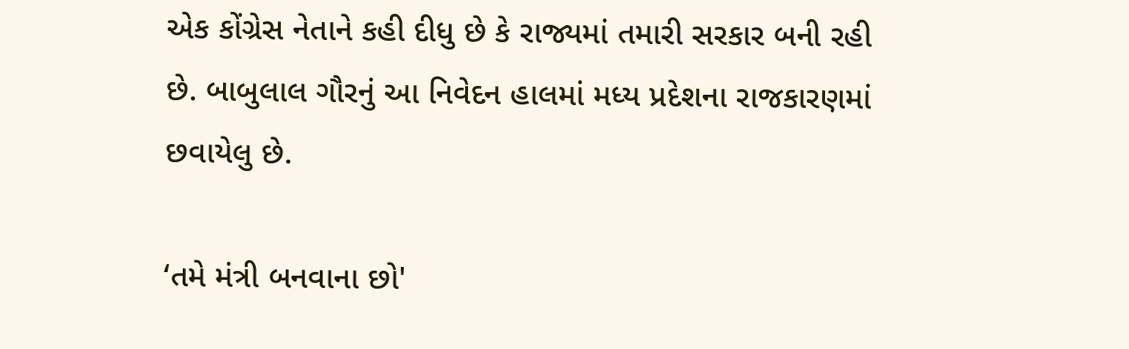એક કોંગ્રેસ નેતાને કહી દીધુ છે કે રાજ્યમાં તમારી સરકાર બની રહી છે. બાબુલાલ ગૌરનું આ નિવેદન હાલમાં મધ્ય પ્રદેશના રાજકારણમાં છવાયેલુ છે.

‘તમે મંત્રી બનવાના છો'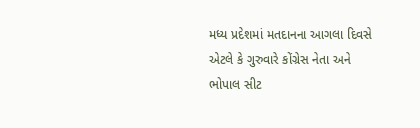મધ્ય પ્રદેશમાં મતદાનના આગલા દિવસે એટલે કે ગુરુવારે કોંગ્રેસ નેતા અને ભોપાલ સીટ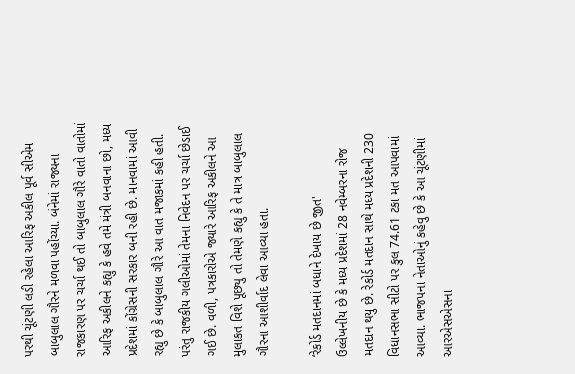પરથી ચૂંટણી લડી રહેલા આરિફ અકીલ પૂર્વ સીએમ બાબુલાલ ગૌરને મળવા પહોંચ્યા. બંનેમાં રાજ્યના રાજકારણ પર ચર્ચા થઈ તો બાબુલાલ ગૌરે વાતો વાતોમાં આરિફ અકીલને કહ્યુ કે હવે તમે મંત્રી બનવાના છો, મધ્ય પ્રદેશમાં કોંગ્રેસની સરકાર બની રહી છે. માનવામાં આવી રહ્યુ છે કે બાબુલાલ ગૌરે આ વાત મજાકમાં કહી હતી. પરંતુ રાજકીય ગલીઓમાં તેમના નિવેદન પર ચર્ચા છેડાઈ ગઈ છે. વળી, પત્રકારોએ જ્યારે આરિફ અકીલને આ મુલાકત વિશે પૂછ્યુ તો તેમણે કહ્યુ કે તે માત્ર બાબુલાલ ગૌરના આશીર્વાદ લેવા આવ્યા હતા.

‘રેકોર્ડ મતદાનમાં બધાને દેખાય છે જીત'
ઉલ્લેખનીય છે કે મધ્ય પ્રદેશમાં 28 નવેમ્બરના રોજ મતદાન થયુ છે. રેકોર્ડ મતદાન સાથે મધ્ય પ્રદેશની 230 વિધાનસભા સીટો પર કુલ 74.61 ટકા મત આપવામાં આવ્યા. ભાજપના નેતાઓનું કહેવુ છે કે આ ચૂંટણીમાં આરએસએસના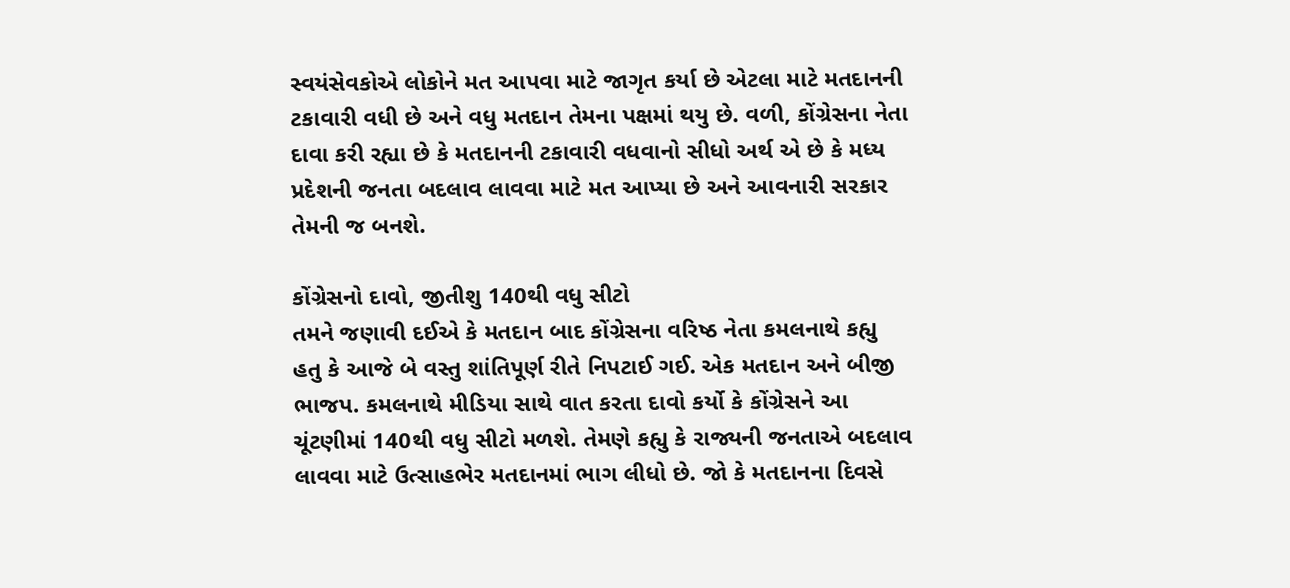સ્વયંસેવકોએ લોકોને મત આપવા માટે જાગૃત કર્યા છે એટલા માટે મતદાનની ટકાવારી વધી છે અને વધુ મતદાન તેમના પક્ષમાં થયુ છે. વળી, કોંગ્રેસના નેતા દાવા કરી રહ્યા છે કે મતદાનની ટકાવારી વધવાનો સીધો અર્થ એ છે કે મધ્ય પ્રદેશની જનતા બદલાવ લાવવા માટે મત આપ્યા છે અને આવનારી સરકાર તેમની જ બનશે.

કોંગ્રેસનો દાવો, જીતીશુ 140થી વધુ સીટો
તમને જણાવી દઈએ કે મતદાન બાદ કોંગ્રેસના વરિષ્ઠ નેતા કમલનાથે કહ્યુ હતુ કે આજે બે વસ્તુ શાંતિપૂર્ણ રીતે નિપટાઈ ગઈ. એક મતદાન અને બીજી ભાજપ. કમલનાથે મીડિયા સાથે વાત કરતા દાવો કર્યો કે કોંગ્રેસને આ ચૂંટણીમાં 140થી વધુ સીટો મળશે. તેમણે કહ્યુ કે રાજ્યની જનતાએ બદલાવ લાવવા માટે ઉત્સાહભેર મતદાનમાં ભાગ લીધો છે. જો કે મતદાનના દિવસે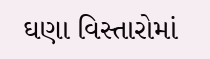ઘણા વિસ્તારોમાં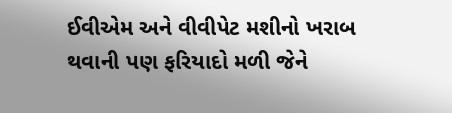ઈવીએમ અને વીવીપેટ મશીનો ખરાબ થવાની પણ ફરિયાદો મળી જેને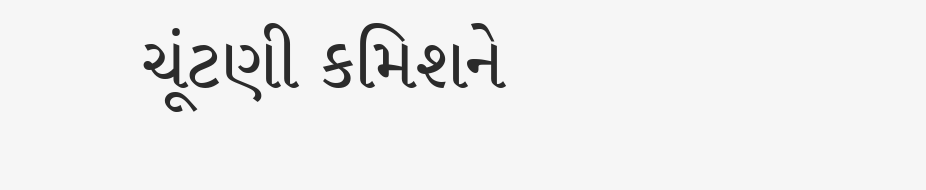ચૂંટણી કમિશને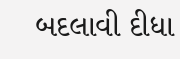બદલાવી દીધા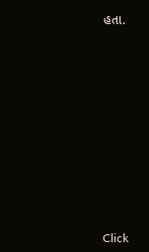હતા.












Click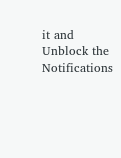it and Unblock the Notifications